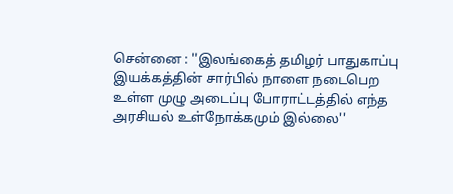சென்னை : ''இலங்கைத் தமிழர் பாதுகாப்பு இயக்கத்தின் சார்பில் நாளை நடைபெற உள்ள முழு அடைப்பு போராட்டத்தில் எந்த அரசியல் உள்நோக்கமும் இல்லை''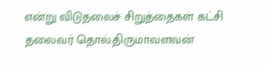என்று விடுதலைச் சிறுத்தைகள் கட்சி தலைவர் தொல்.திருமாவளவன்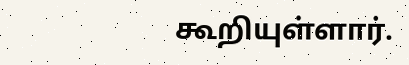கூறியுள்ளார்.